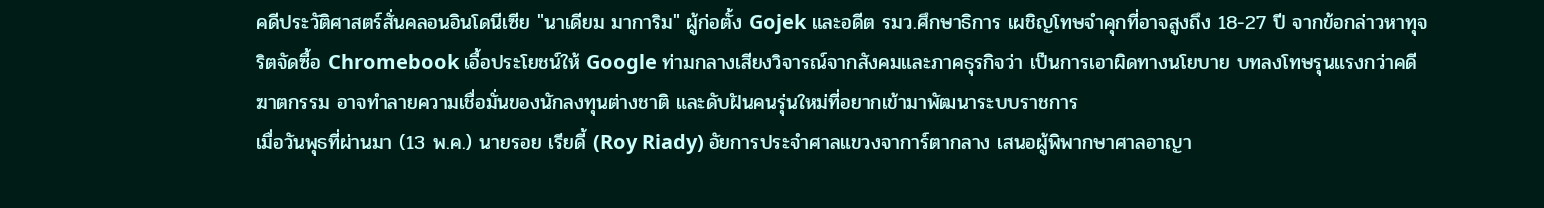คดีประวัติศาสตร์สั่นคลอนอินโดนีเซีย "นาเดียม มาการิม" ผู้ก่อตั้ง Gojek และอดีต รมว.ศึกษาธิการ เผชิญโทษจำคุกที่อาจสูงถึง 18-27 ปี จากข้อกล่าวหาทุจริตจัดซื้อ Chromebook เอื้อประโยชน์ให้ Google ท่ามกลางเสียงวิจารณ์จากสังคมและภาคธุรกิจว่า เป็นการเอาผิดทางนโยบาย บทลงโทษรุนแรงกว่าคดีฆาตกรรม อาจทำลายความเชื่อมั่นของนักลงทุนต่างชาติ และดับฝันคนรุ่นใหม่ที่อยากเข้ามาพัฒนาระบบราชการ
เมื่อวันพุธที่ผ่านมา (13 พ.ค.) นายรอย เรียดี้ (Roy Riady) อัยการประจำศาลแขวงจาการ์ตากลาง เสนอผู้พิพากษาศาลอาญา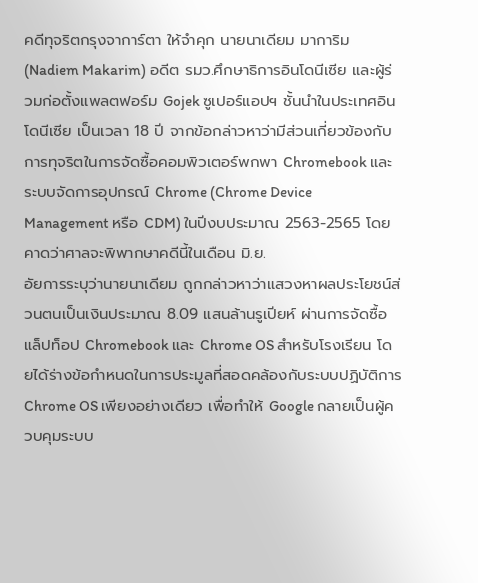คดีทุจริตกรุงจาการ์ตา ให้จำคุก นายนาเดียม มาการิม (Nadiem Makarim) อดีต รมว.ศึกษาธิการอินโดนีเซีย และผู้ร่วมก่อตั้งแพลตฟอร์ม Gojek ซูเปอร์แอปฯ ชั้นนำในประเทศอินโดนีเซีย เป็นเวลา 18 ปี จากข้อกล่าวหาว่ามีส่วนเกี่ยวข้องกับการทุจริตในการจัดซื้อคอมพิวเตอร์พกพา Chromebook และระบบจัดการอุปกรณ์ Chrome (Chrome Device Management หรือ CDM) ในปีงบประมาณ 2563-2565 โดยคาดว่าศาลจะพิพากษาคดีนี้ในเดือน มิ.ย.
อัยการระบุว่านายนาเดียม ถูกกล่าวหาว่าแสวงหาผลประโยชน์ส่วนตนเป็นเงินประมาณ 8.09 แสนล้านรูเปียห์ ผ่านการจัดซื้อแล็ปท็อป Chromebook และ Chrome OS สำหรับโรงเรียน โดยได้ร่างข้อกำหนดในการประมูลที่สอดคล้องกับระบบปฏิบัติการ Chrome OS เพียงอย่างเดียว เพื่อทำให้ Google กลายเป็นผู้ควบคุมระบบ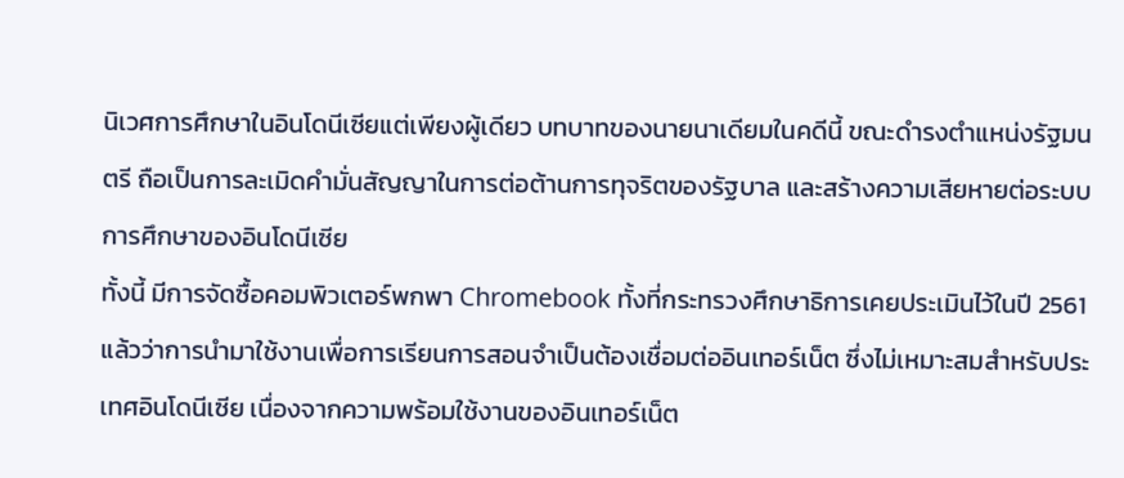นิเวศการศึกษาในอินโดนีเซียแต่เพียงผู้เดียว บทบาทของนายนาเดียมในคดีนี้ ขณะดำรงตำแหน่งรัฐมนตรี ถือเป็นการละเมิดคำมั่นสัญญาในการต่อต้านการทุจริตของรัฐบาล และสร้างความเสียหายต่อระบบการศึกษาของอินโดนีเซีย
ทั้งนี้ มีการจัดซื้อคอมพิวเตอร์พกพา Chromebook ทั้งที่กระทรวงศึกษาธิการเคยประเมินไว้ในปี 2561 แล้วว่าการนำมาใช้งานเพื่อการเรียนการสอนจำเป็นต้องเชื่อมต่ออินเทอร์เน็ต ซึ่งไม่เหมาะสมสำหรับประเทศอินโดนีเซีย เนื่องจากความพร้อมใช้งานของอินเทอร์เน็ต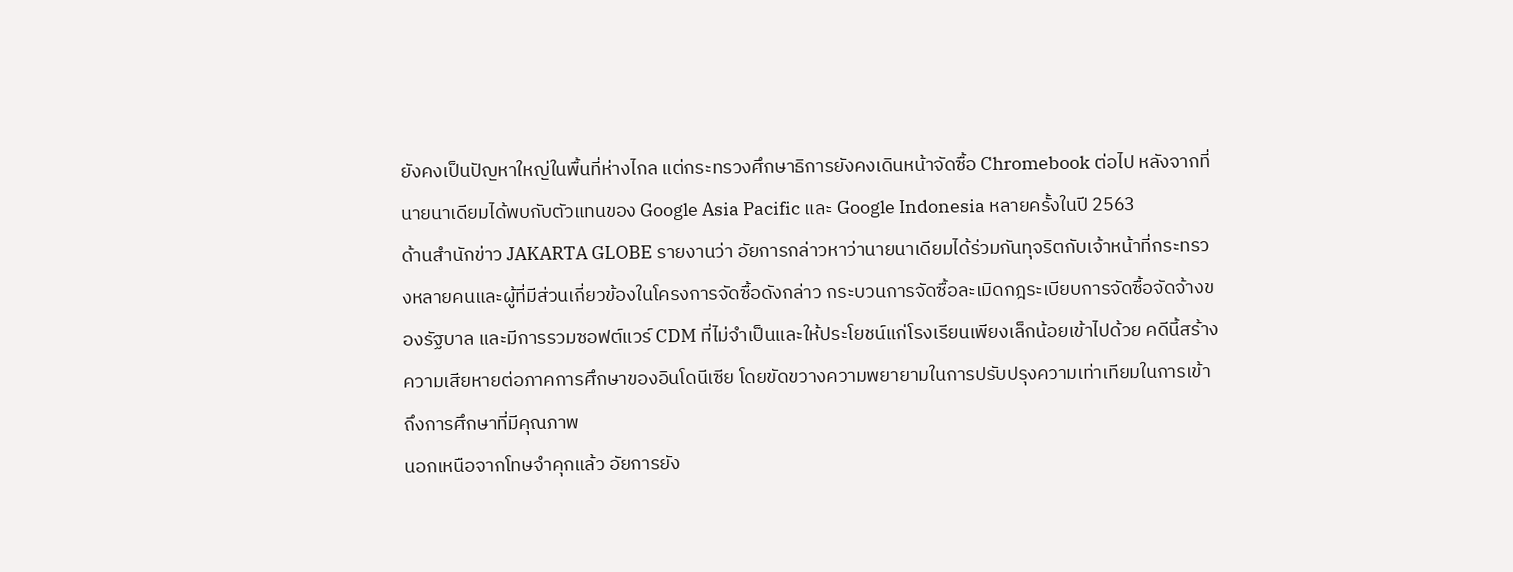ยังคงเป็นปัญหาใหญ่ในพื้นที่ห่างไกล แต่กระทรวงศึกษาธิการยังคงเดินหน้าจัดซื้อ Chromebook ต่อไป หลังจากที่นายนาเดียมได้พบกับตัวแทนของ Google Asia Pacific และ Google Indonesia หลายครั้งในปี 2563
ด้านสำนักข่าว JAKARTA GLOBE รายงานว่า อัยการกล่าวหาว่านายนาเดียมได้ร่วมกันทุจริตกับเจ้าหน้าที่กระทรวงหลายคนและผู้ที่มีส่วนเกี่ยวข้องในโครงการจัดซื้อดังกล่าว กระบวนการจัดซื้อละเมิดกฎระเบียบการจัดซื้อจัดจ้างของรัฐบาล และมีการรวมซอฟต์แวร์ CDM ที่ไม่จำเป็นและให้ประโยชน์แก่โรงเรียนเพียงเล็กน้อยเข้าไปด้วย คดีนี้สร้างความเสียหายต่อภาคการศึกษาของอินโดนีเซีย โดยขัดขวางความพยายามในการปรับปรุงความเท่าเทียมในการเข้าถึงการศึกษาที่มีคุณภาพ
นอกเหนือจากโทษจำคุกแล้ว อัยการยัง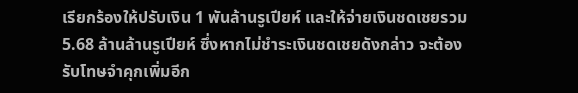เรียกร้องให้ปรับเงิน 1 พันล้านรูเปียห์ และให้จ่ายเงินชดเชยรวม 5.68 ล้านล้านรูเปียห์ ซึ่งหากไม่ชำระเงินชดเชยดังกล่าว จะต้องรับโทษจำคุกเพิ่มอีก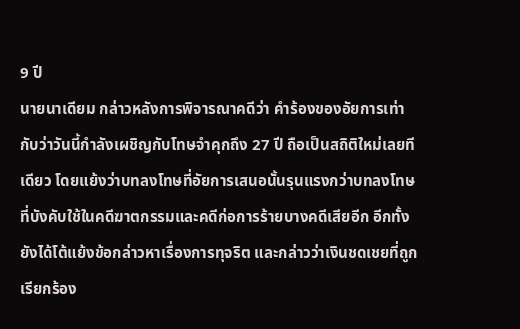9 ปี
นายนาเดียม กล่าวหลังการพิจารณาคดีว่า คำร้องของอัยการเท่ากับว่าวันนี้กำลังเผชิญกับโทษจำคุกถึง 27 ปี ถือเป็นสถิติใหม่เลยทีเดียว โดยแย้งว่าบทลงโทษที่อัยการเสนอนั้นรุนแรงกว่าบทลงโทษที่บังคับใช้ในคดีฆาตกรรมและคดีก่อการร้ายบางคดีเสียอีก อีกทั้งยังได้โต้แย้งข้อกล่าวหาเรื่องการทุจริต และกล่าวว่าเงินชดเชยที่ถูกเรียกร้อง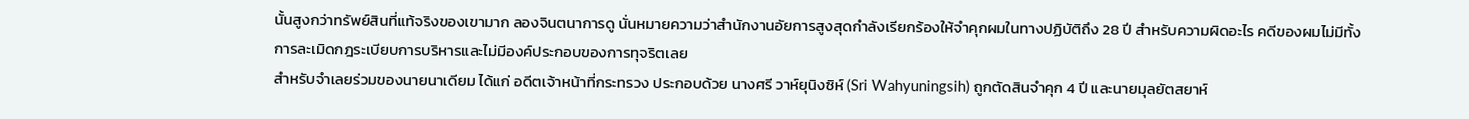นั้นสูงกว่าทรัพย์สินที่แท้จริงของเขามาก ลองจินตนาการดู นั่นหมายความว่าสำนักงานอัยการสูงสุดกำลังเรียกร้องให้จำคุกผมในทางปฏิบัติถึง 28 ปี สำหรับความผิดอะไร คดีของผมไม่มีทั้งการละเมิดกฎระเบียบการบริหารและไม่มีองค์ประกอบของการทุจริตเลย
สำหรับจำเลยร่วมของนายนาเดียม ได้แก่ อดีตเจ้าหน้าที่กระทรวง ประกอบด้วย นางศรี วาห์ยุนิงซิห์ (Sri Wahyuningsih) ถูกตัดสินจำคุก 4 ปี และนายมุลยัตสยาห์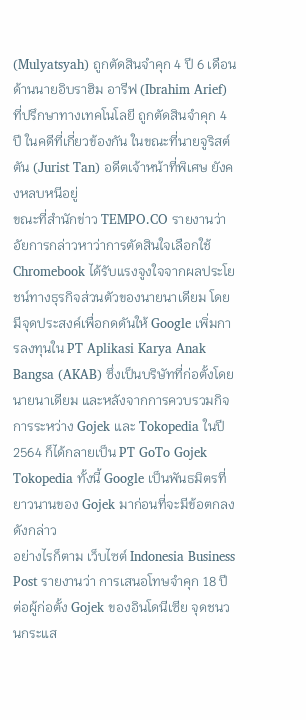(Mulyatsyah) ถูกตัดสินจำคุก 4 ปี 6 เดือน ด้านนายอิบราฮิม อารีฟ (Ibrahim Arief) ที่ปรึกษาทางเทคโนโลยี ถูกตัดสินจำคุก 4 ปี ในคดีที่เกี่ยวข้องกัน ในขณะที่นายจูริสต์ ตัน (Jurist Tan) อดีตเจ้าหน้าที่พิเศษ ยังคงหลบหนีอยู่
ขณะที่สำนักข่าว TEMPO.CO รายงานว่า อัยการกล่าวหาว่าการตัดสินใจเลือกใช้ Chromebook ได้รับแรงจูงใจจากผลประโยชน์ทางธุรกิจส่วนตัวของนายนาเดียม โดยมีจุดประสงค์เพื่อกดดันให้ Google เพิ่มการลงทุนใน PT Aplikasi Karya Anak Bangsa (AKAB) ซึ่งเป็นบริษัทที่ก่อตั้งโดยนายนาเดียม และหลังจากการควบรวมกิจการระหว่าง Gojek และ Tokopedia ในปี 2564 ก็ได้กลายเป็น PT GoTo Gojek Tokopedia ทั้งนี้ Google เป็นพันธมิตรที่ยาวนานของ Gojek มาก่อนที่จะมีข้อตกลงดังกล่าว
อย่างไรก็ตาม เว็บไซต์ Indonesia Business Post รายงานว่า การเสนอโทษจำคุก 18 ปีต่อผู้ก่อตั้ง Gojek ของอินโดนีเซีย จุดชนวนกระแส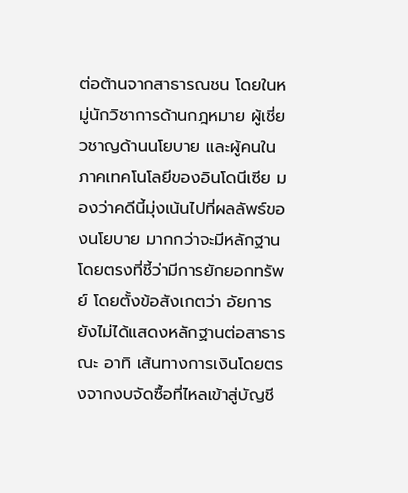ต่อต้านจากสาธารณชน โดยในหมู่นักวิชาการด้านกฎหมาย ผู้เชี่ยวชาญด้านนโยบาย และผู้คนในภาคเทคโนโลยีของอินโดนีเซีย มองว่าคดีนี้มุ่งเน้นไปที่ผลลัพธ์ของนโยบาย มากกว่าจะมีหลักฐานโดยตรงที่ชี้ว่ามีการยักยอกทรัพย์ โดยตั้งข้อสังเกตว่า อัยการยังไม่ได้แสดงหลักฐานต่อสาธารณะ อาทิ เส้นทางการเงินโดยตรงจากงบจัดซื้อที่ไหลเข้าสู่บัญชี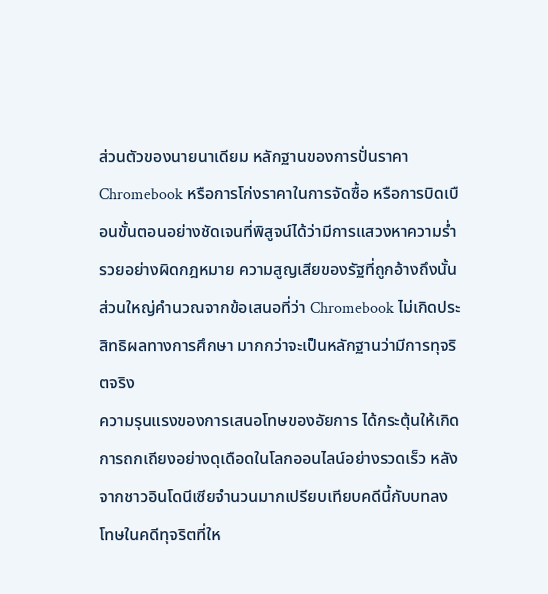ส่วนตัวของนายนาเดียม หลักฐานของการปั่นราคา Chromebook หรือการโก่งราคาในการจัดซื้อ หรือการบิดเบือนขั้นตอนอย่างชัดเจนที่พิสูจน์ได้ว่ามีการแสวงหาความร่ำรวยอย่างผิดกฎหมาย ความสูญเสียของรัฐที่ถูกอ้างถึงนั้น ส่วนใหญ่คำนวณจากข้อเสนอที่ว่า Chromebook ไม่เกิดประสิทธิผลทางการศึกษา มากกว่าจะเป็นหลักฐานว่ามีการทุจริตจริง
ความรุนแรงของการเสนอโทษของอัยการ ได้กระตุ้นให้เกิดการถกเถียงอย่างดุเดือดในโลกออนไลน์อย่างรวดเร็ว หลังจากชาวอินโดนีเซียจำนวนมากเปรียบเทียบคดีนี้กับบทลงโทษในคดีทุจริตที่ให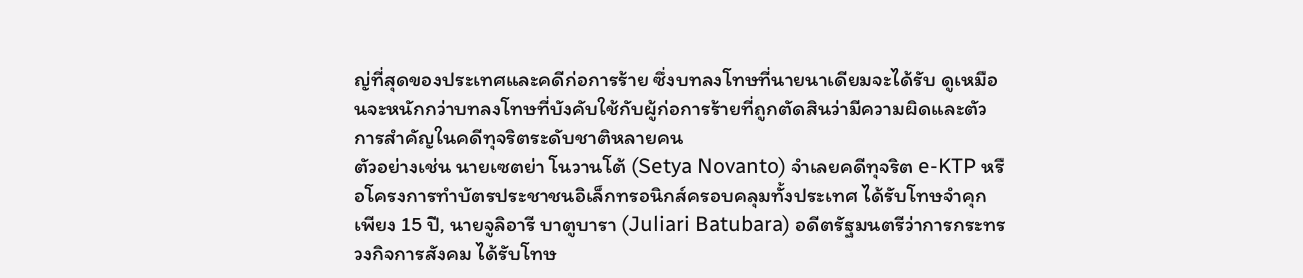ญ่ที่สุดของประเทศและคดีก่อการร้าย ซึ่งบทลงโทษที่นายนาเดียมจะได้รับ ดูเหมือนจะหนักกว่าบทลงโทษที่บังคับใช้กับผู้ก่อการร้ายที่ถูกตัดสินว่ามีความผิดและตัวการสำคัญในคดีทุจริตระดับชาติหลายคน
ตัวอย่างเช่น นายเซตย่า โนวานโต้ (Setya Novanto) จำเลยคดีทุจริต e-KTP หรือโครงการทำบัตรประชาชนอิเล็กทรอนิกส์ครอบคลุมทั้งประเทศ ได้รับโทษจำคุกเพียง 15 ปี, นายจูลิอารี บาตูบารา (Juliari Batubara) อดีตรัฐมนตรีว่าการกระทรวงกิจการสังคม ได้รับโทษ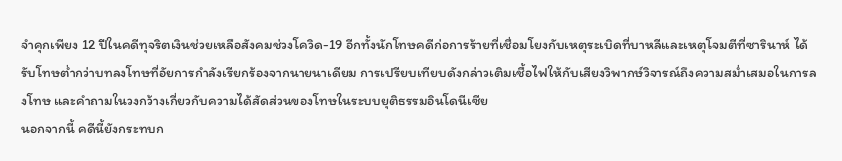จำคุกเพียง 12 ปีในคดีทุจริตเงินช่วยเหลือสังคมช่วงโควิด-19 อีกทั้งนักโทษคดีก่อการร้ายที่เชื่อมโยงกับเหตุระเบิดที่บาหลีและเหตุโจมตีที่ซารินาห์ ได้รับโทษต่ำกว่าบทลงโทษที่อัยการกำลังเรียกร้องจากนายนาเดียม การเปรียบเทียบดังกล่าวเติมเชื้อไฟให้กับเสียงวิพากษ์วิจารณ์ถึงความสม่ำเสมอในการลงโทษ และคำถามในวงกว้างเกี่ยวกับความได้สัดส่วนของโทษในระบบยุติธรรมอินโดนีเซีย
นอกจากนี้ คดีนี้ยังกระทบก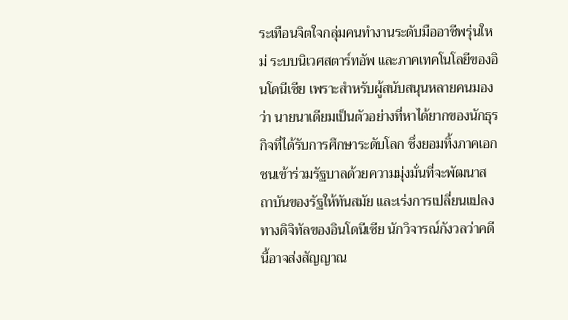ระเทือนจิตใจกลุ่มคนทำงานระดับมืออาชีพรุ่นใหม่ ระบบนิเวศสตาร์ทอัพ และภาคเทคโนโลยีของอินโดนีเซีย เพราะสำหรับผู้สนับสนุนหลายคนมองว่า นายนาเดียมเป็นตัวอย่างที่หาได้ยากของนักธุรกิจที่ได้รับการศึกษาระดับโลก ซึ่งยอมทิ้งภาคเอกชนเข้าร่วมรัฐบาลด้วยความมุ่งมั่นที่จะพัฒนาสถาบันของรัฐให้ทันสมัย และเร่งการเปลี่ยนแปลงทางดิจิทัลของอินโดนีเซีย นักวิจารณ์กังวลว่าคดีนี้อาจส่งสัญญาณ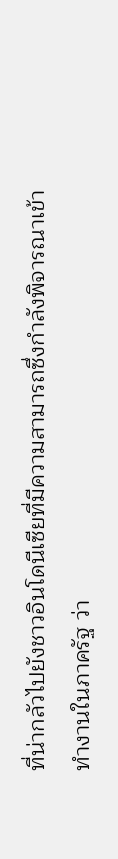ที่น่ากลัวไปยังชาวอินโดนีเซียที่มีความสามารถซึ่งกำลังพิจารณาเข้าทำงานในภาครัฐ ว่า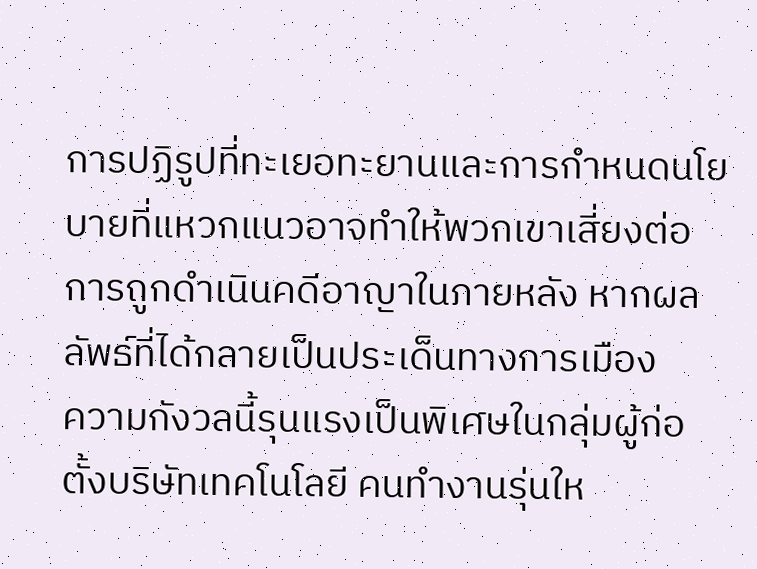การปฏิรูปที่ทะเยอทะยานและการกำหนดนโยบายที่แหวกแนวอาจทำให้พวกเขาเสี่ยงต่อการถูกดำเนินคดีอาญาในภายหลัง หากผลลัพธ์ที่ได้กลายเป็นประเด็นทางการเมือง
ความกังวลนี้รุนแรงเป็นพิเศษในกลุ่มผู้ก่อตั้งบริษัทเทคโนโลยี คนทำงานรุ่นให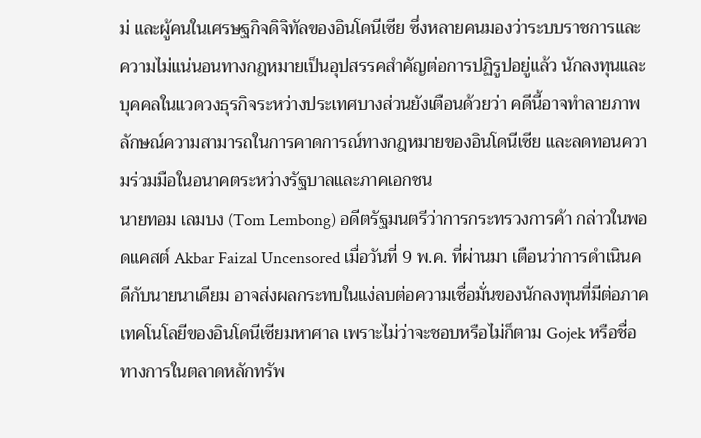ม่ และผู้คนในเศรษฐกิจดิจิทัลของอินโดนีเซีย ซึ่งหลายคนมองว่าระบบราชการและความไม่แน่นอนทางกฎหมายเป็นอุปสรรคสำคัญต่อการปฏิรูปอยู่แล้ว นักลงทุนและบุคคลในแวดวงธุรกิจระหว่างประเทศบางส่วนยังเตือนด้วยว่า คดีนี้อาจทำลายภาพลักษณ์ความสามารถในการคาดการณ์ทางกฎหมายของอินโดนีเซีย และลดทอนความร่วมมือในอนาคตระหว่างรัฐบาลและภาคเอกชน
นายทอม เลมบง (Tom Lembong) อดีตรัฐมนตรีว่าการกระทรวงการค้า กล่าวในพอดแคสต์ Akbar Faizal Uncensored เมื่อวันที่ 9 พ.ค. ที่ผ่านมา เตือนว่าการดำเนินคดีกับนายนาเดียม อาจส่งผลกระทบในแง่ลบต่อความเชื่อมั่นของนักลงทุนที่มีต่อภาคเทคโนโลยีของอินโดนีเซียมหาศาล เพราะไม่ว่าจะชอบหรือไม่ก็ตาม Gojek หรือชื่อทางการในตลาดหลักทรัพ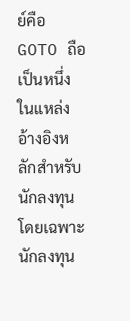ย์คือ GOTO ถือเป็นหนึ่งในแหล่งอ้างอิงหลักสำหรับนักลงทุน โดยเฉพาะนักลงทุน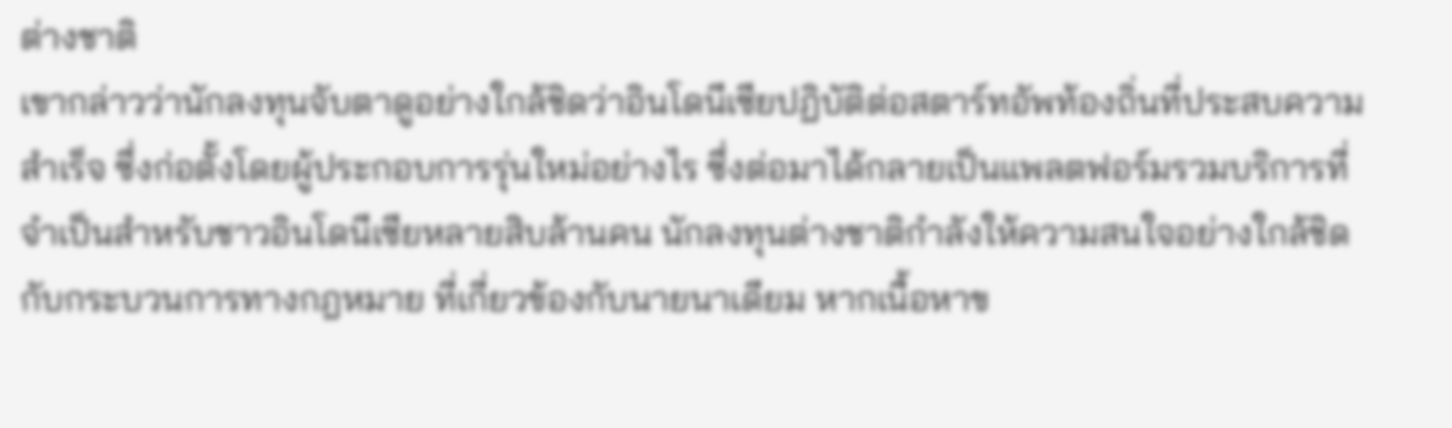ต่างชาติ
เขากล่าวว่านักลงทุนจับตาดูอย่างใกล้ชิดว่าอินโดนีเซียปฏิบัติต่อสตาร์ทอัพท้องถิ่นที่ประสบความสำเร็จ ซึ่งก่อตั้งโดยผู้ประกอบการรุ่นใหม่อย่างไร ซึ่งต่อมาได้กลายเป็นแพลตฟอร์มรวมบริการที่จำเป็นสำหรับชาวอินโดนีเซียหลายสิบล้านคน นักลงทุนต่างชาติกำลังให้ความสนใจอย่างใกล้ชิดกับกระบวนการทางกฎหมาย ที่เกี่ยวข้องกับนายนาเดียม หากเนื้อหาข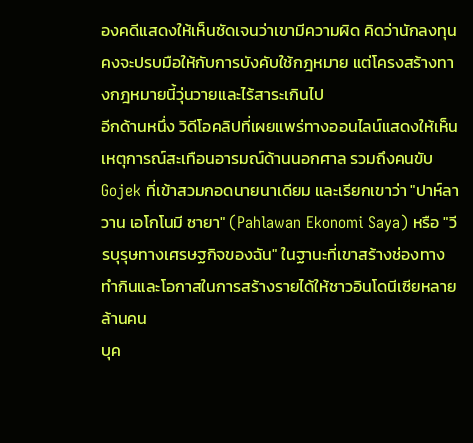องคดีแสดงให้เห็นชัดเจนว่าเขามีความผิด คิดว่านักลงทุนคงจะปรบมือให้กับการบังคับใช้กฎหมาย แต่โครงสร้างทางกฎหมายนี้วุ่นวายและไร้สาระเกินไป
อีกด้านหนึ่ง วิดีโอคลิปที่เผยแพร่ทางออนไลน์แสดงให้เห็นเหตุการณ์สะเทือนอารมณ์ด้านนอกศาล รวมถึงคนขับ Gojek ที่เข้าสวมกอดนายนาเดียม และเรียกเขาว่า "ปาห์ลาวาน เอโกโนมี ซายา" (Pahlawan Ekonomi Saya) หรือ "วีรบุรุษทางเศรษฐกิจของฉัน" ในฐานะที่เขาสร้างช่องทางทำกินและโอกาสในการสร้างรายได้ให้ชาวอินโดนีเซียหลายล้านคน
บุค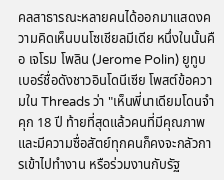คลสาธารณะหลายคนได้ออกมาแสดงความคิดเห็นบนโซเชียลมีเดีย หนึ่งในนั้นคือ เจโรม โพลิน (Jerome Polin) ยูทูบเบอร์ชื่อดังชาวอินโดนีเซีย โพสต์ข้อความใน Threads ว่า "เห็นพี่นาเดียมโดนจำคุก 18 ปี ท้ายที่สุดแล้วคนที่มีคุณภาพและมีความซื่อสัตย์ทุกคนก็คงจะกลัวการเข้าไปทำงาน หรือร่วมงานกับรัฐ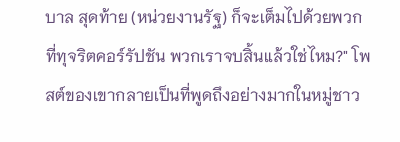บาล สุดท้าย (หน่วยงานรัฐ) ก็จะเต็มไปด้วยพวกที่ทุจริตคอร์รัปชัน พวกเราจบสิ้นแล้วใช่ไหม?" โพสต์ของเขากลายเป็นที่พูดถึงอย่างมากในหมู่ชาว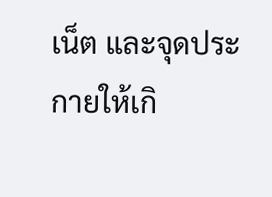เน็ต และจุดประกายให้เกิ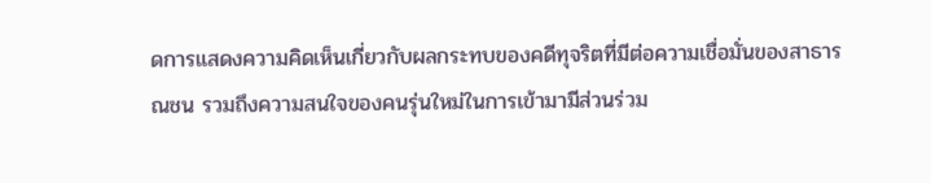ดการแสดงความคิดเห็นเกี่ยวกับผลกระทบของคดีทุจริตที่มีต่อความเชื่อมั่นของสาธารณชน รวมถึงความสนใจของคนรุ่นใหม่ในการเข้ามามีส่วนร่วม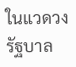ในแวดวงรัฐบาล